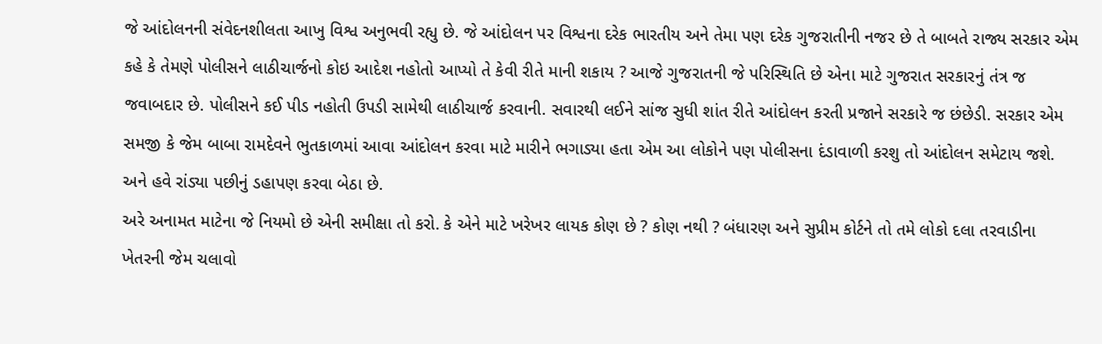જે આંદોલનની સંવેદનશીલતા આખુ વિશ્વ અનુભવી રહ્યુ છે. જે આંદોલન પર વિશ્વના દરેક ભારતીય અને તેમા પણ દરેક ગુજરાતીની નજર છે તે બાબતે રાજ્ય સરકાર એમ કહે કે તેમણે પોલીસને લાઠીચાર્જનો કોઇ આદેશ નહોતો આપ્યો તે કેવી રીતે માની શકાય ? આજે ગુજરાતની જે પરિસ્થિતિ છે એના માટે ગુજરાત સરકારનું તંત્ર જ જવાબદાર છે. પોલીસને કઈ પીડ નહોતી ઉપડી સામેથી લાઠીચાર્જ કરવાની. સવારથી લઈને સાંજ સુધી શાંત રીતે આંદોલન કરતી પ્રજાને સરકારે જ છંછેડી. સરકાર એમ સમજી કે જેમ બાબા રામદેવને ભુતકાળમાં આવા આંદોલન કરવા માટે મારીને ભગાડ્યા હતા એમ આ લોકોને પણ પોલીસના દંડાવાળી કરશુ તો આંદોલન સમેટાય જશે. અને હવે રાંડ્યા પછીનું ડહાપણ કરવા બેઠા છે.
અરે અનામત માટેના જે નિયમો છે એની સમીક્ષા તો કરો. કે એને માટે ખરેખર લાયક કોણ છે ? કોણ નથી ? બંધારણ અને સુપ્રીમ કોર્ટને તો તમે લોકો દલા તરવાડીના ખેતરની જેમ ચલાવો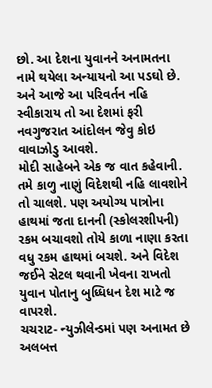છો. આ દેશના યુવાનને અનામતના નામે થયેલા અન્યાયનો આ પડઘો છે. અને આજે આ પરિવર્તન નહિ સ્વીકારાય તો આ દેશમાં ફરી નવગુજરાત આંદોલન જેવુ કોઇ વાવાઝોડુ આવશે.
મોદી સાહેબને એક જ વાત કહેવાની. તમે કાળુ નાણું વિદેશથી નહિ લાવશોને તો ચાલશે. પણ અયોગ્ય પાત્રોના હાથમાં જતા દાનની (સ્કોલરશીપની) રકમ બચાવશો તોયે કાળા નાણા કરતા વધુ રકમ હાથમાં બચશે. અને વિદેશ જઈને સેટલ થવાની ખેવના રાખતો યુવાન પોતાનુ બુધ્ધિધન દેશ માટે જ વાપરશે.
ચચરાટ- ન્યુઝીલેન્ડમાં પણ અનામત છે અલબત્ત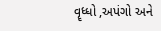વૄધ્ધો ,અપંગો અને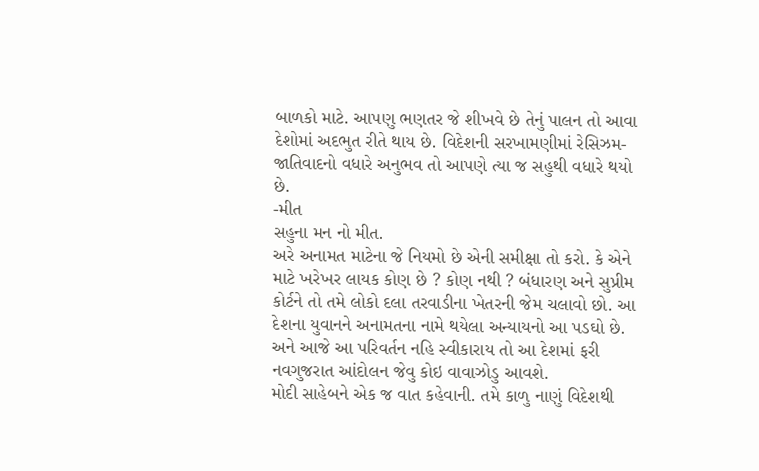બાળકો માટે. આપણુ ભણતર જે શીખવે છે તેનું પાલન તો આવા દેશોમાં અદભુત રીતે થાય છે. વિદેશની સરખામણીમાં રેસિઝમ-જાતિવાદનો વધારે અનુભવ તો આપણે ત્યા જ સહુથી વધારે થયો છે.
-મીત
સહુના મન નો મીત.
અરે અનામત માટેના જે નિયમો છે એની સમીક્ષા તો કરો. કે એને માટે ખરેખર લાયક કોણ છે ? કોણ નથી ? બંધારણ અને સુપ્રીમ કોર્ટને તો તમે લોકો દલા તરવાડીના ખેતરની જેમ ચલાવો છો. આ દેશના યુવાનને અનામતના નામે થયેલા અન્યાયનો આ પડઘો છે. અને આજે આ પરિવર્તન નહિ સ્વીકારાય તો આ દેશમાં ફરી નવગુજરાત આંદોલન જેવુ કોઇ વાવાઝોડુ આવશે.
મોદી સાહેબને એક જ વાત કહેવાની. તમે કાળુ નાણું વિદેશથી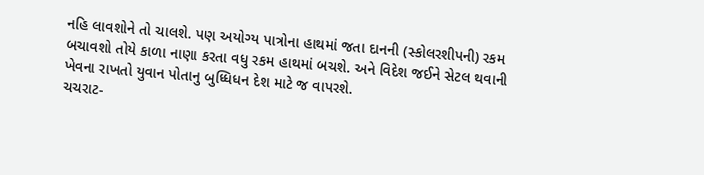નહિ લાવશોને તો ચાલશે. પણ અયોગ્ય પાત્રોના હાથમાં જતા દાનની (સ્કોલરશીપની) રકમ બચાવશો તોયે કાળા નાણા કરતા વધુ રકમ હાથમાં બચશે. અને વિદેશ જઈને સેટલ થવાની ખેવના રાખતો યુવાન પોતાનુ બુધ્ધિધન દેશ માટે જ વાપરશે.
ચચરાટ-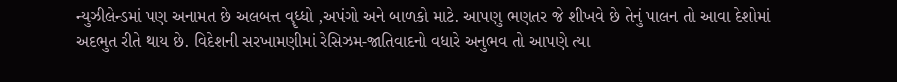ન્યુઝીલેન્ડમાં પણ અનામત છે અલબત્ત વૄધ્ધો ,અપંગો અને બાળકો માટે. આપણુ ભણતર જે શીખવે છે તેનું પાલન તો આવા દેશોમાં અદભુત રીતે થાય છે. વિદેશની સરખામણીમાં રેસિઝમ-જાતિવાદનો વધારે અનુભવ તો આપણે ત્યા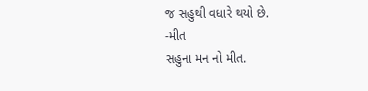જ સહુથી વધારે થયો છે.
-મીત
સહુના મન નો મીત.